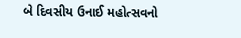બે દિવસીય ઉનાઈ મહોત્સવનો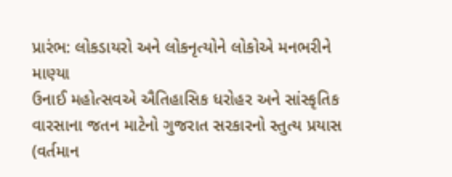પ્રારંભ: લોકડાયરો અને લોકનૃત્યોને લોકોએ મનભરીને માણ્યા
ઉનાઈ મહોત્સવએ ઐતિહાસિક ધરોહર અને સાંસ્કૃતિક વારસાના જતન માટેનો ગુજરાત સરકારનો સ્તુત્ય પ્રયાસ (વર્તમાન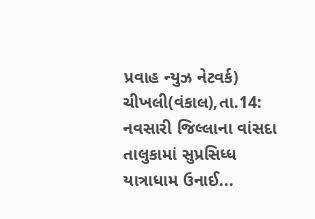પ્રવાહ ન્યુઝ નેટવર્ક) ચીખલી(વંકાલ),તા.14: નવસારી જિલ્લાના વાંસદા તાલુકામાં સુપ્રસિધ્ધ યાત્રાધામ ઉનાઈ...